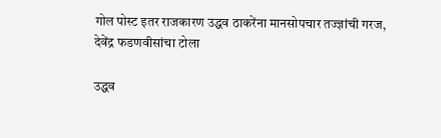गोल पोस्ट इतर राजकारण उद्धव ठाकरेंना मानसोपचार तज्ज्ञांची गरज, देवेंद्र फडणवीसांचा टोला

उद्धव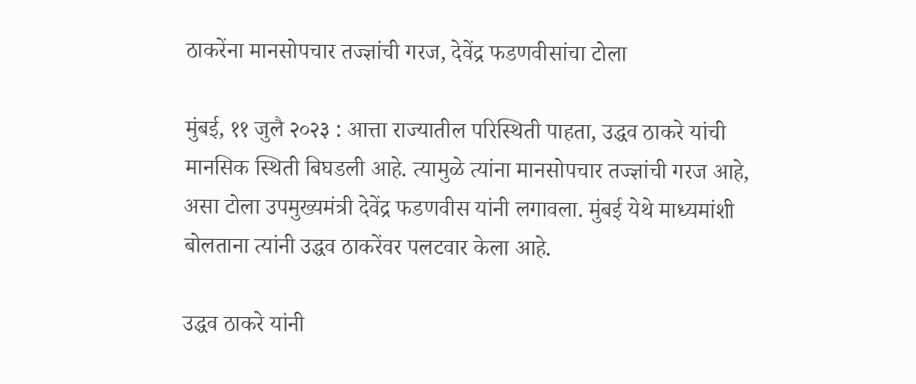ठाकरेंना मानसोपचार तज्ज्ञांची गरज, देवेंद्र फडणवीसांचा टोला

मुंबई, ११ जुलै २०२३ : आत्ता राज्यातील परिस्थिती पाहता, उद्धव ठाकरे यांची मानसिक स्थिती बिघडली आहे. त्यामुळे त्यांना मानसोपचार तज्ज्ञांची गरज आहे, असा टोला उपमुख्यमंत्री देवेंद्र फडणवीस यांनी लगावला. मुंबई येथे माध्यमांशी बोलताना त्यांनी उद्धव ठाकरेंवर पलटवार केला आहे.

उद्धव ठाकरे यांनी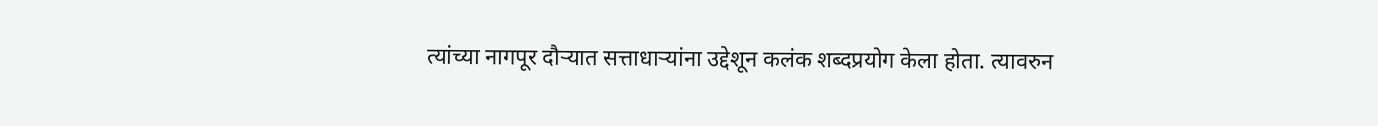त्यांच्या नागपूर दौऱ्यात सत्ताधाऱ्यांना उद्देशून कलंक शब्दप्रयोग केला होता. त्यावरुन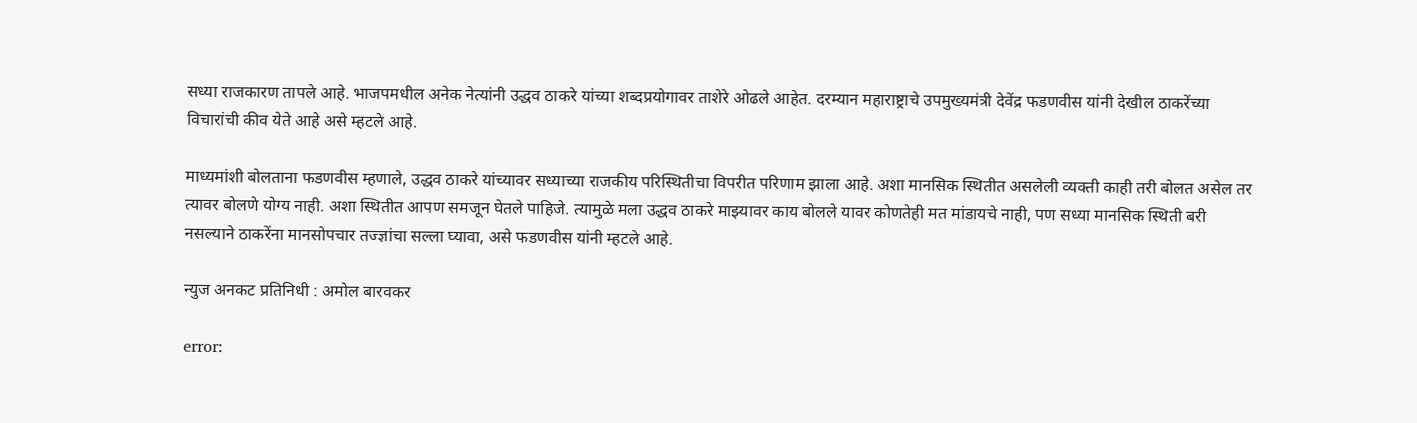सध्या राजकारण तापले आहे. भाजपमधील अनेक नेत्यांनी उद्धव ठाकरे यांच्या शब्दप्रयोगावर ताशेरे ओढले आहेत. दरम्यान महाराष्ट्राचे उपमुख्यमंत्री देवेंद्र फडणवीस यांनी देखील ठाकरेंच्या विचारांची कीव येते आहे असे म्हटले आहे.

माध्यमांशी बोलताना फडणवीस म्हणाले, उद्धव ठाकरे यांच्यावर सध्याच्या राजकीय परिस्थितीचा विपरीत परिणाम झाला आहे. अशा मानसिक स्थितीत असलेली व्यक्ती काही तरी बोलत असेल तर त्यावर बोलणे योग्य नाही. अशा स्थितीत आपण समजून घेतले पाहिजे. त्यामुळे मला उद्धव ठाकरे माझ्यावर काय बोलले यावर कोणतेही मत मांडायचे नाही, पण सध्या मानसिक स्थिती बरी नसल्याने ठाकरेंना मानसोपचार तज्ज्ञांचा सल्ला घ्यावा, असे फडणवीस यांनी म्हटले आहे.

न्युज अनकट प्रतिनिधी : अमोल बारवकर

error: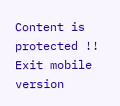Content is protected !!
Exit mobile version